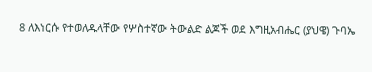8 ለእነርሱ የተወለዱላቸው የሦስተኛው ትውልድ ልጆች ወደ እግዚአብሔር (ያህዌ) ጉባኤ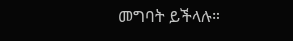መግባት ይችላሉ።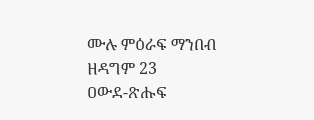ሙሉ ምዕራፍ ማንበብ ዘዳግም 23
ዐውደ-ጽሑፍ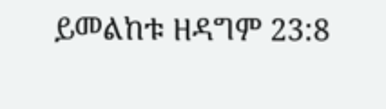ይመልከቱ ዘዳግም 23:8